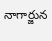నాగార్జున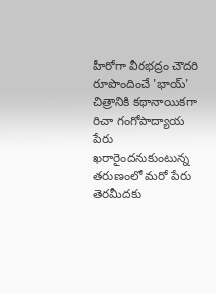హీరోగా వీరభద్రం చౌదరి రూపొందించే 'భాయ్' చిత్రానికి కథానాయికగా రిచా గంగోపాద్యాయ పేరు ఖరారైందనుకుంటున్న తరుణంలో మరో పేరు తెరమీదకు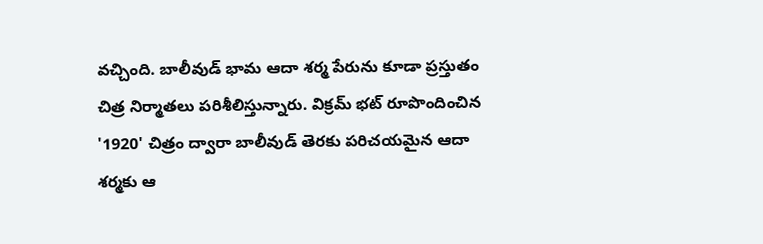వచ్చింది. బాలీవుడ్ భామ ఆదా శర్మ పేరును కూడా ప్రస్తుతం చిత్ర నిర్మాతలు పరిశీలిస్తున్నారు. విక్రమ్ భట్ రూపొందించిన '1920' చిత్రం ద్వారా బాలీవుడ్ తెరకు పరిచయమైన ఆదా శర్మకు ఆ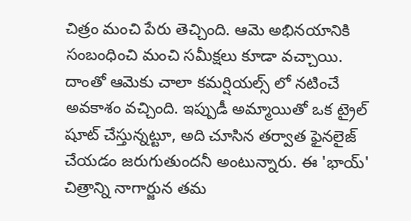చిత్రం మంచి పేరు తెచ్చింది. ఆమె అభినయానికి సంబంధించి మంచి సమీక్షలు కూడా వచ్చాయి. దాంతో ఆమెకు చాలా కమర్షియల్స్ లో నటించే అవకాశం వచ్చింది. ఇప్పుడీ అమ్మాయితో ఒక ట్రైల్ షూట్ చేస్తున్నట్టూ, అది చూసిన తర్వాత ఫైనలైజ్ చేయడం జరుగుతుందనీ అంటున్నారు. ఈ 'భాయ్' చిత్రాన్ని నాగార్జున తమ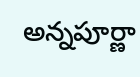అన్నపూర్ణా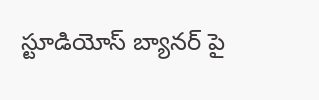స్టూడియోస్ బ్యానర్ పై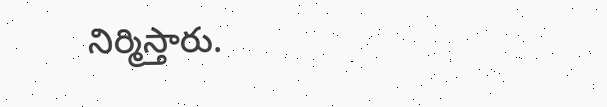నిర్మిస్తారు.